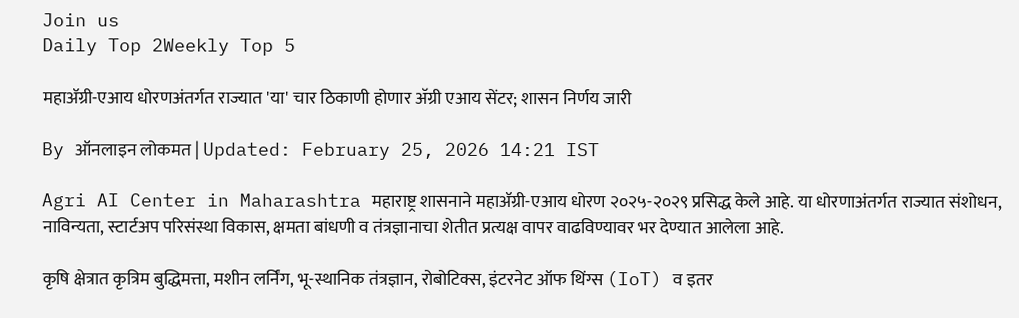Join us
Daily Top 2Weekly Top 5

महाॲग्री-एआय धोरणअंतर्गत राज्यात 'या' चार ठिकाणी होणार अ‍ॅग्री एआय सेंटर; शासन निर्णय जारी

By ऑनलाइन लोकमत | Updated: February 25, 2026 14:21 IST

Agri AI Center in Maharashtra महाराष्ट्र शासनाने महाॲग्री-एआय धोरण २०२५-२०२९ प्रसिद्ध केले आहे. या धोरणाअंतर्गत राज्यात संशोधन, नाविन्यता, स्टार्टअप परिसंस्था विकास, क्षमता बांधणी व तंत्रज्ञानाचा शेतीत प्रत्यक्ष वापर वाढविण्यावर भर देण्यात आलेला आहे.

कृषि क्षेत्रात कृत्रिम बुद्धिमत्ता, मशीन लर्निंग, भू-स्थानिक तंत्रज्ञान, रोबोटिक्स, इंटरनेट ऑफ थिंग्स (IoT) व इतर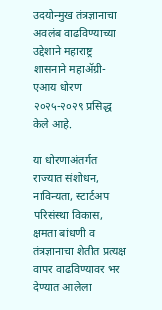उदयोन्मुख तंत्रज्ञानाचा अवलंब वाढविण्याच्या उद्देशाने महाराष्ट्र शासनाने महाॲग्री-एआय धोरण २०२५-२०२९ प्रसिद्ध केले आहे.

या धोरणाअंतर्गत राज्यात संशोधन, नाविन्यता, स्टार्टअप परिसंस्था विकास, क्षमता बांधणी व तंत्रज्ञानाचा शेतीत प्रत्यक्ष वापर वाढविण्यावर भर देण्यात आलेला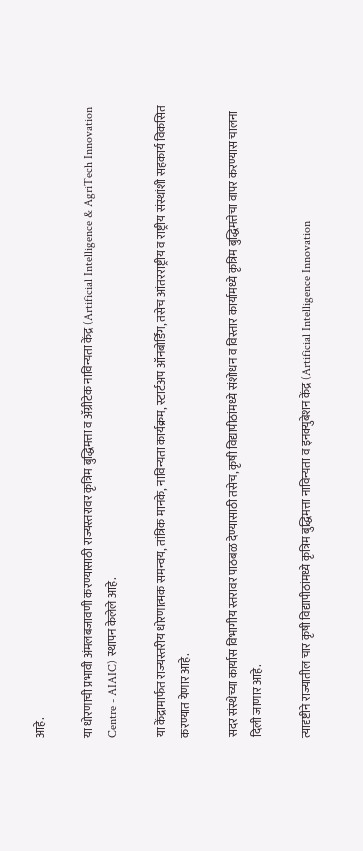आहे.

या धोरणाची प्रभावी अंमलबजावणी करण्यासाठी राज्यस्तरावर कृत्रिम बुद्धिमत्ता व अ‍ॅग्रीटेक नाविन्यता केंद्र (Artificial Intelligence & AgriTech Innovation Centre - AIAIC) स्थापन केलेले आहे.

या केंद्रामार्फत राज्यस्तरीय धोरणात्मक समन्वय, तांत्रिक मानके, नाविन्यता कार्यक्रम, स्टार्टअप ऑनबोर्डिंग, तसेच आंतरराष्ट्रीय व राष्ट्रीय संस्थांशी सहकार्य विकसित करण्यात येणार आहे.

सदर संस्थेच्या कार्यास विभागीय स्तरावर पाठबळ देण्यासाठी तसेच, कृषी विद्यापीठांमध्ये संशोधन व विस्तार कार्यामध्ये कृत्रिम बुद्धिमत्तेचा वापर करण्यास चालना दिली जाणार आहे.

त्यादृष्टीने राज्यातील चार कृषी विद्यापीठांमध्ये कृत्रिम बुद्धिमत्ता नाविन्यता व इनक्युबेशन केंद्र (Artificial Intelligence Innovation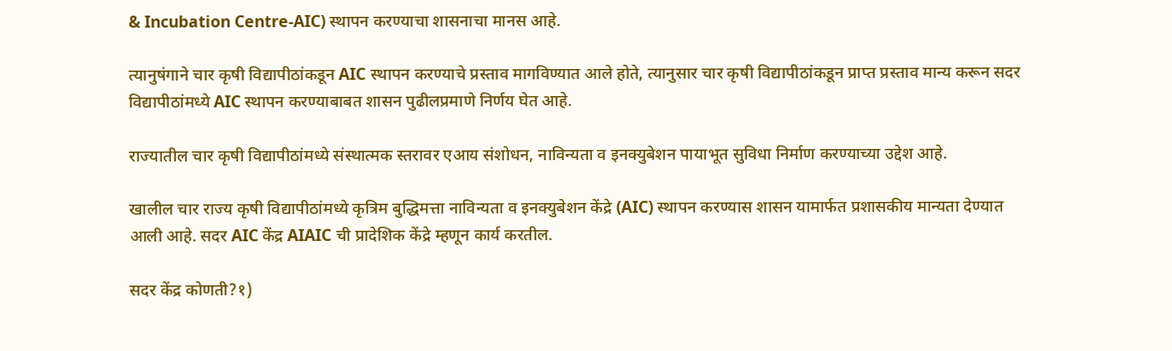& Incubation Centre-AIC) स्थापन करण्याचा शासनाचा मानस आहे.

त्यानुषंगाने चार कृषी विद्यापीठांकडून AIC स्थापन करण्याचे प्रस्ताव मागविण्यात आले होते, त्यानुसार चार कृषी विद्यापीठांकडून प्राप्त प्रस्ताव मान्य करून सदर विद्यापीठांमध्ये AIC स्थापन करण्याबाबत शासन पुढीलप्रमाणे निर्णय घेत आहे.

राज्यातील चार कृषी विद्यापीठांमध्ये संस्थात्मक स्तरावर एआय संशोधन, नाविन्यता व इनक्युबेशन पायाभूत सुविधा निर्माण करण्याच्या उद्देश आहे.

खालील चार राज्य कृषी विद्यापीठांमध्ये कृत्रिम बुद्धिमत्ता नाविन्यता व इनक्युबेशन केंद्रे (AIC) स्थापन करण्यास शासन यामार्फत प्रशासकीय मान्यता देण्यात आली आहे. सदर AIC केंद्र AIAIC ची प्रादेशिक केंद्रे म्हणून कार्य करतील.

सदर केंद्र कोणती?१)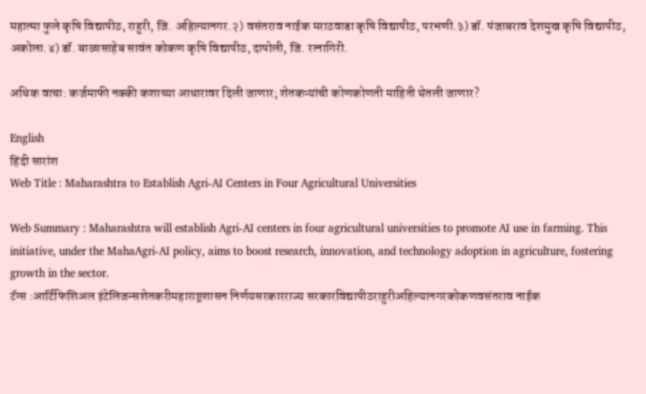महात्मा फुले कृषि विद्यापीठ, राहुरी, जि. अहिल्यानगर.२) वसंतराव नाईक मराठवाडा कृषि विद्यापीठ, परभणी.३) डॉ. पंजाबराव देशमुख कृषि विद्यापीठ, अकोला.४) डॉ. बाळासाहेब सावंत कोकण कृषि विद्यापीठ, दापोली, जि. रत्नागिरी.

अधिक वाचा: कर्जमाफी नक्की कशाच्या आधारावर दिली जाणार; शेतकऱ्यांची कोणकोणती माहिती घेतली जाणार?

English
हिंदी सारांश
Web Title : Maharashtra to Establish Agri-AI Centers in Four Agricultural Universities

Web Summary : Maharashtra will establish Agri-AI centers in four agricultural universities to promote AI use in farming. This initiative, under the MahaAgri-AI policy, aims to boost research, innovation, and technology adoption in agriculture, fostering growth in the sector.
टॅग्स :आर्टिफिशिअल इंटेलिजन्सशेतकरीमहाराष्ट्रशासन निर्णयसरकारराज्य सरकारविद्यापीठराहुरीअहिल्यानगरकोकणवसंतराव नाईक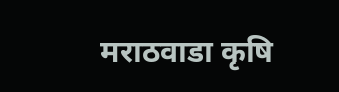मराठवाडा कृषि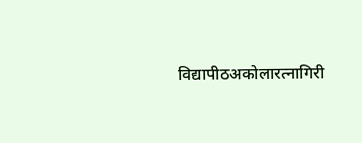विद्यापीठअकोलारत्नागिरी